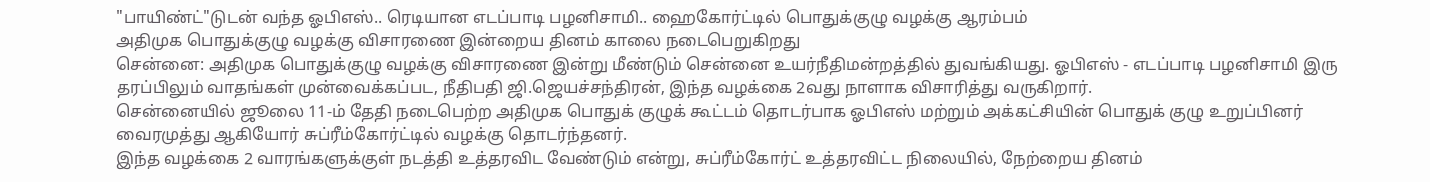"பாயிண்ட்"டுடன் வந்த ஓபிஎஸ்.. ரெடியான எடப்பாடி பழனிசாமி.. ஹைகோர்ட்டில் பொதுக்குழு வழக்கு ஆரம்பம்
அதிமுக பொதுக்குழு வழக்கு விசாரணை இன்றைய தினம் காலை நடைபெறுகிறது
சென்னை: அதிமுக பொதுக்குழு வழக்கு விசாரணை இன்று மீண்டும் சென்னை உயர்நீதிமன்றத்தில் துவங்கியது. ஓபிஎஸ் - எடப்பாடி பழனிசாமி இரு தரப்பிலும் வாதங்கள் முன்வைக்கப்பட, நீதிபதி ஜி.ஜெயச்சந்திரன், இந்த வழக்கை 2வது நாளாக விசாரித்து வருகிறார்.
சென்னையில் ஜூலை 11-ம் தேதி நடைபெற்ற அதிமுக பொதுக் குழுக் கூட்டம் தொடர்பாக ஓபிஎஸ் மற்றும் அக்கட்சியின் பொதுக் குழு உறுப்பினர் வைரமுத்து ஆகியோர் சுப்ரீம்கோர்ட்டில் வழக்கு தொடர்ந்தனர்.
இந்த வழக்கை 2 வாரங்களுக்குள் நடத்தி உத்தரவிட வேண்டும் என்று, சுப்ரீம்கோர்ட் உத்தரவிட்ட நிலையில், நேற்றைய தினம்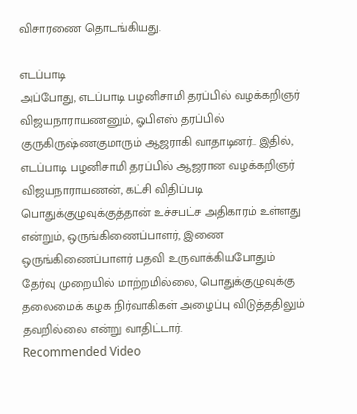விசாரணை தொடங்கியது.

எடப்பாடி
அப்போது, எடப்பாடி பழனிசாமி தரப்பில் வழக்கறிஞர் விஜயநாராயணனும், ஓபிஎஸ் தரப்பில் குருகிருஷ்ணகுமாரும் ஆஜராகி வாதாடினர்.. இதில், எடப்பாடி பழனிசாமி தரப்பில் ஆஜரான வழக்கறிஞர் விஜயநாராயணன், கட்சி விதிப்படி பொதுக்குழுவுக்குத்தான் உச்சபட்ச அதிகாரம் உள்ளது என்றும், ஒருங்கிணைப்பாளர், இணை ஒருங்கிணைப்பாளர் பதவி உருவாக்கியபோதும் தேர்வு முறையில் மாற்றமில்லை, பொதுக்குழுவுக்கு தலைமைக் கழக நிர்வாகிகள் அழைப்பு விடுத்ததிலும் தவறில்லை என்று வாதிட்டார்.
Recommended Video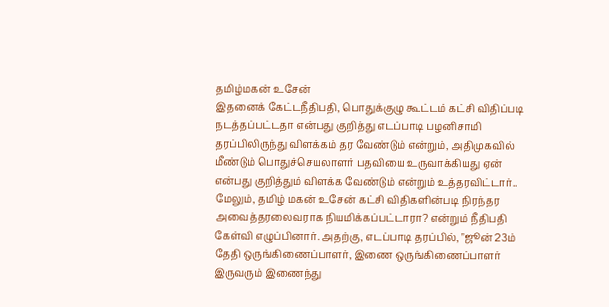தமிழ்மகன் உசேன்
இதனைக் கேட்டநீதிபதி, பொதுக்குழு கூட்டம் கட்சி விதிப்படி நடத்தப்பட்டதா என்பது குறித்து எடப்பாடி பழனிசாமி தரப்பிலிருந்து விளக்கம் தர வேண்டும் என்றும், அதிமுகவில் மீண்டும் பொதுச்செயலாளர் பதவியை உருவாக்கியது ஏன் என்பது குறித்தும் விளக்க வேண்டும் என்றும் உத்தரவிட்டார்.. மேலும், தமிழ் மகன் உசேன் கட்சி விதிகளின்படி நிரந்தர அவைத்தரலைவராக நியமிக்கப்பட்டாரா? என்றும் நீதிபதி கேள்வி எழுப்பினார். அதற்கு, எடப்பாடி தரப்பில், "ஜூன் 23ம் தேதி ஒருங்கிணைப்பாளர், இணை ஒருங்கிணைப்பாளர் இருவரும் இணைந்து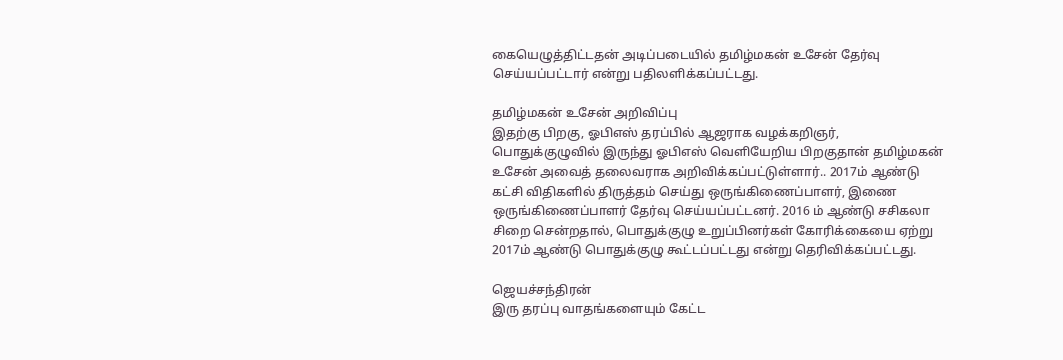கையெழுத்திட்டதன் அடிப்படையில் தமிழ்மகன் உசேன் தேர்வு செய்யப்பட்டார் என்று பதிலளிக்கப்பட்டது.

தமிழ்மகன் உசேன் அறிவிப்பு
இதற்கு பிறகு, ஓபிஎஸ் தரப்பில் ஆஜராக வழக்கறிஞர், பொதுக்குழுவில் இருந்து ஓபிஎஸ் வெளியேறிய பிறகுதான் தமிழ்மகன் உசேன் அவைத் தலைவராக அறிவிக்கப்பட்டுள்ளார்.. 2017ம் ஆண்டு கட்சி விதிகளில் திருத்தம் செய்து ஒருங்கிணைப்பாளர், இணை ஒருங்கிணைப்பாளர் தேர்வு செய்யப்பட்டனர். 2016 ம் ஆண்டு சசிகலா சிறை சென்றதால், பொதுக்குழு உறுப்பினர்கள் கோரிக்கையை ஏற்று 2017ம் ஆண்டு பொதுக்குழு கூட்டப்பட்டது என்று தெரிவிக்கப்பட்டது.

ஜெயச்சந்திரன்
இரு தரப்பு வாதங்களையும் கேட்ட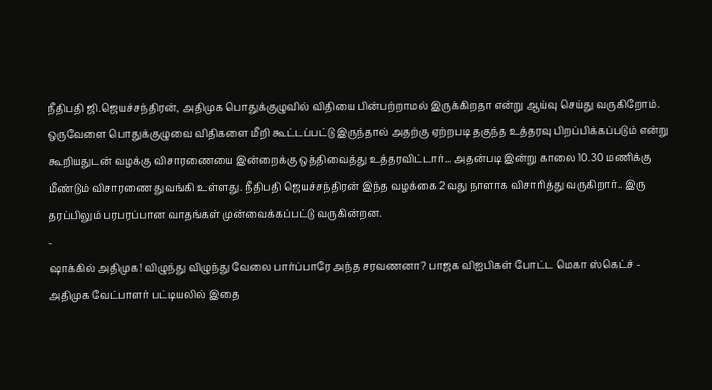நீதிபதி ஜி.ஜெயச்சந்திரன், அதிமுக பொதுக்குழுவில் விதியை பின்பற்றாமல் இருக்கிறதா என்று ஆய்வு செய்து வருகிறோம். ஒருவேளை பொதுக்குழுவை விதிகளை மீறி கூட்டப்பட்டு இருந்தால் அதற்கு ஏற்றபடி தகுந்த உத்தரவு பிறப்பிக்கப்படும் என்று கூறியதுடன் வழக்கு விசாரணையை இன்றைக்கு ஒத்திவைத்து உத்தரவிட்டார்... அதன்படி இன்று காலை 10.30 மணிக்கு மீண்டும் விசாரணை துவங்கி உள்ளது. நீதிபதி ஜெயச்சந்திரன் இந்த வழக்கை 2வது நாளாக விசாரித்து வருகிறார்.. இரு தரப்பிலும் பரபரப்பான வாதங்கள் முன்வைக்கப்பட்டு வருகின்றன.
-
ஷாக்கில் அதிமுக! விழுந்து விழுந்து வேலை பார்ப்பாரே அந்த சரவணனா? பாஜக விஐபிகள் போட்ட மெகா ஸ்கெட்ச் -
அதிமுக வேட்பாளர் பட்டியலில் இதை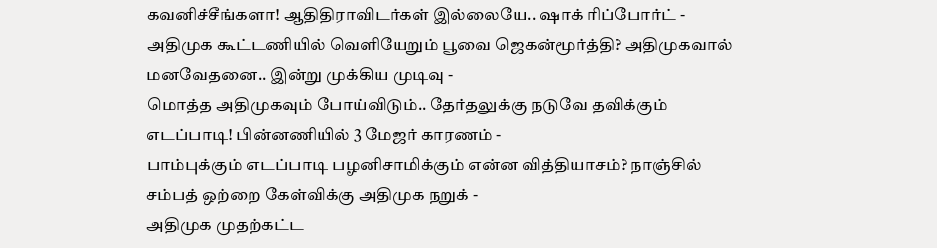கவனிச்சீங்களா! ஆதிதிராவிடர்கள் இல்லையே.. ஷாக் ரிப்போர்ட் -
அதிமுக கூட்டணியில் வெளியேறும் பூவை ஜெகன்மூர்த்தி? அதிமுகவால் மனவேதனை.. இன்று முக்கிய முடிவு -
மொத்த அதிமுகவும் போய்விடும்.. தேர்தலுக்கு நடுவே தவிக்கும் எடப்பாடி! பின்னணியில் 3 மேஜர் காரணம் -
பாம்புக்கும் எடப்பாடி பழனிசாமிக்கும் என்ன வித்தியாசம்? நாஞ்சில் சம்பத் ஒற்றை கேள்விக்கு அதிமுக நறுக் -
அதிமுக முதற்கட்ட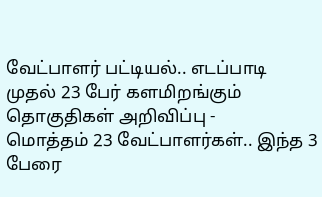வேட்பாளர் பட்டியல்.. எடப்பாடி முதல் 23 பேர் களமிறங்கும் தொகுதிகள் அறிவிப்பு -
மொத்தம் 23 வேட்பாளர்கள்.. இந்த 3 பேரை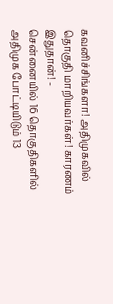கவனிச்சிங்களா! அதிமுகவில் தொகுதி மாறியவர்கள்! காரணம் இதுதான்! -
சென்னையில் 16 தொகுதிகளில் அதிமுக போட்டியிடும் 13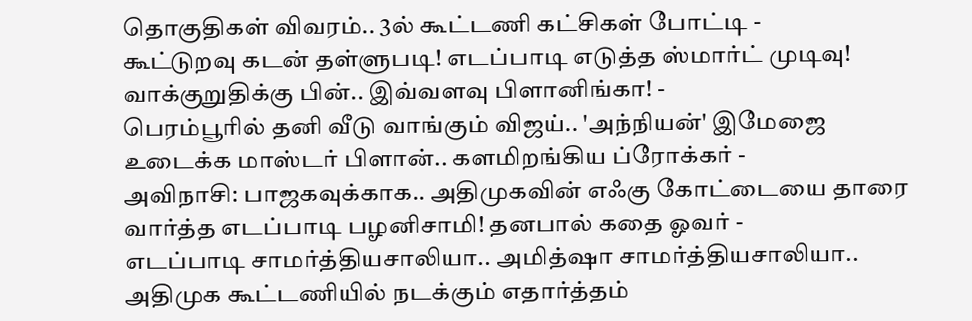தொகுதிகள் விவரம்.. 3ல் கூட்டணி கட்சிகள் போட்டி -
கூட்டுறவு கடன் தள்ளுபடி! எடப்பாடி எடுத்த ஸ்மார்ட் முடிவு! வாக்குறுதிக்கு பின்.. இவ்வளவு பிளானிங்கா! -
பெரம்பூரில் தனி வீடு வாங்கும் விஜய்.. 'அந்நியன்' இமேஜை உடைக்க மாஸ்டர் பிளான்.. களமிறங்கிய ப்ரோக்கர் -
அவிநாசி: பாஜகவுக்காக.. அதிமுகவின் எஃகு கோட்டையை தாரை வார்த்த எடப்பாடி பழனிசாமி! தனபால் கதை ஓவர் -
எடப்பாடி சாமர்த்தியசாலியா.. அமித்ஷா சாமர்த்தியசாலியா.. அதிமுக கூட்டணியில் நடக்கும் எதார்த்தம்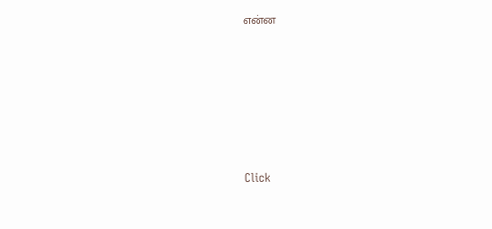என்ன











Click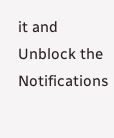it and Unblock the Notifications